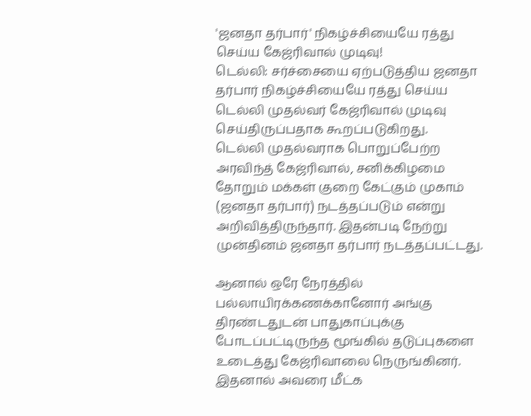'ஜனதா தர்பார்' நிகழ்ச்சியையே ரத்து செய்ய கேஜ்ரிவால் முடிவு!
டெல்லி: சர்ச்சையை ஏற்படுத்திய ஜனதா தர்பார் நிகழ்ச்சியையே ரத்து செய்ய டெல்லி முதல்வர் கேஜ்ரிவால் முடிவு செய்திருப்பதாக கூறப்படுகிறது.
டெல்லி முதல்வராக பொறுப்பேற்ற அரவிந்த் கேஜ்ரிவால், சனிக்கிழமை தோறும் மக்கள் குறை கேட்கும் முகாம் (ஜனதா தர்பார்) நடத்தப்படும் என்று அறிவித்திருந்தார். இதன்படி நேற்று முன்தினம் ஜனதா தர்பார் நடத்தப்பட்டது.

ஆனால் ஒரே நேரத்தில் பல்லாயிரக்கணக்கானோர் அங்கு திரண்டதுடன் பாதுகாப்புக்கு போடப்பட்டிருந்த மூங்கில் தடுப்புகளை உடைத்து கேஜ்ரிவாலை நெருங்கினர். இதனால் அவரை மீட்க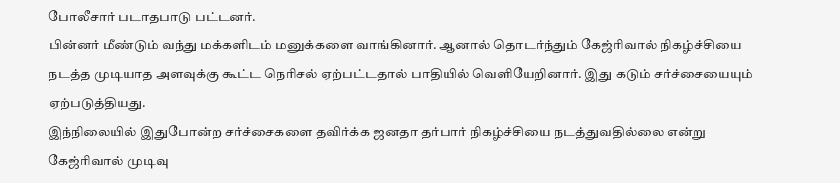போலீசார் படாதபாடு பட்டனர்.
பின்னர் மீண்டும் வந்து மக்களிடம் மனுக்களை வாங்கினார். ஆனால் தொடர்ந்தும் கேஜ்ரிவால் நிகழ்ச்சியை நடத்த முடியாத அளவுக்கு கூட்ட நெரிசல் ஏற்பட்டதால் பாதியில் வெளியேறினார். இது கடும் சர்ச்சையையும் ஏற்படுத்தியது.
இந்நிலையில் இதுபோன்ற சர்ச்சைகளை தவிர்க்க ஜனதா தர்பார் நிகழ்ச்சியை நடத்துவதில்லை என்று கேஜ்ரிவால் முடிவு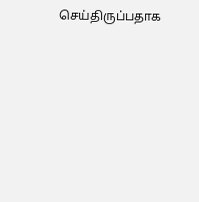செய்திருப்பதாக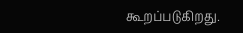கூறப்படுகிறது.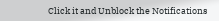Click it and Unblock the Notifications